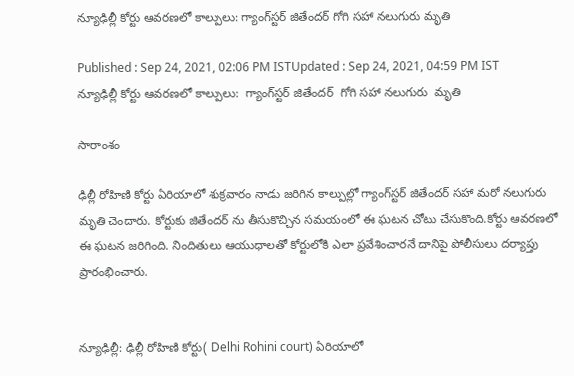న్యూఢిల్లీ కోర్టు ఆవరణలో కాల్పులు: గ్యాంగ్‌స్టర్ జితేందర్ గోగి సహా నలుగురు మృతి

Published : Sep 24, 2021, 02:06 PM ISTUpdated : Sep 24, 2021, 04:59 PM IST
న్యూఢిల్లీ కోర్టు ఆవరణలో కాల్పులు:  గ్యాంగ్‌స్టర్ జితేందర్  గోగి సహా నలుగురు  మృతి

సారాంశం

ఢిల్లీ రోహిణి కోర్టు ఏరియాలో శుక్రవారం నాడు జరిగిన కాల్పుల్లో గ్యాంగ్‌స్టర్ జితేందర్ సహా మరో నలుగురు మృతి చెందారు. కోర్టుకు జితేందర్ ను తీసుకొచ్చిన సమయంలో ఈ ఘటన చోటు చేసుకొంది.కోర్టు ఆవరణలో ఈ ఘటన జరిగింది. నిందితులు ఆయుధాలతో కోర్టులోకి ఎలా ప్రవేశించారనే దానిపై పోలీసులు దర్యాప్తు ప్రారంభించారు.


న్యూఢిల్లీ: ఢిల్లీ రోహిణి కోర్టు( Delhi Rohini court) ఏరియాలో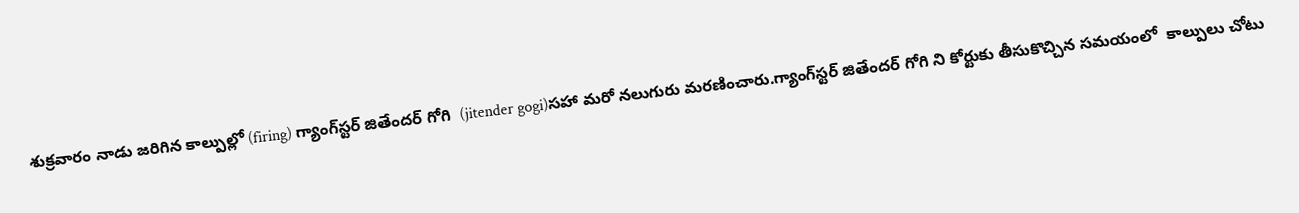శుక్రవారం నాడు జరిగిన కాల్పుల్లో (firing) గ్యాంగ్‌స్టర్ జితేందర్ గోగి  (jitender gogi)సహా మరో నలుగురు మరణించారు.గ్యాంగ్‌స్టర్ జితేందర్ గోగి ని కోర్టుకు తీసుకొచ్చిన సమయంలో  కాల్పులు చోటు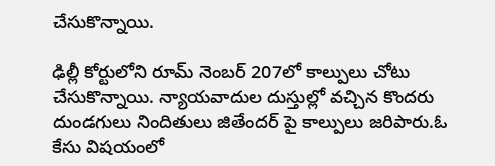చేసుకొన్నాయి.

ఢిల్లీ కోర్టులోని రూమ్ నెంబర్ 207లో కాల్పులు చోటు చేసుకొన్నాయి. న్యాయవాదుల దుస్తుల్లో వచ్చిన కొందరు  దుండగులు నిందితులు జితేందర్ పై కాల్పులు జరిపారు.ఓ కేసు విషయంలో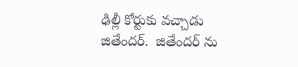ఢిల్లీ కోర్టుకు వచ్చాడు జితేందర్.  జితేందర్ ను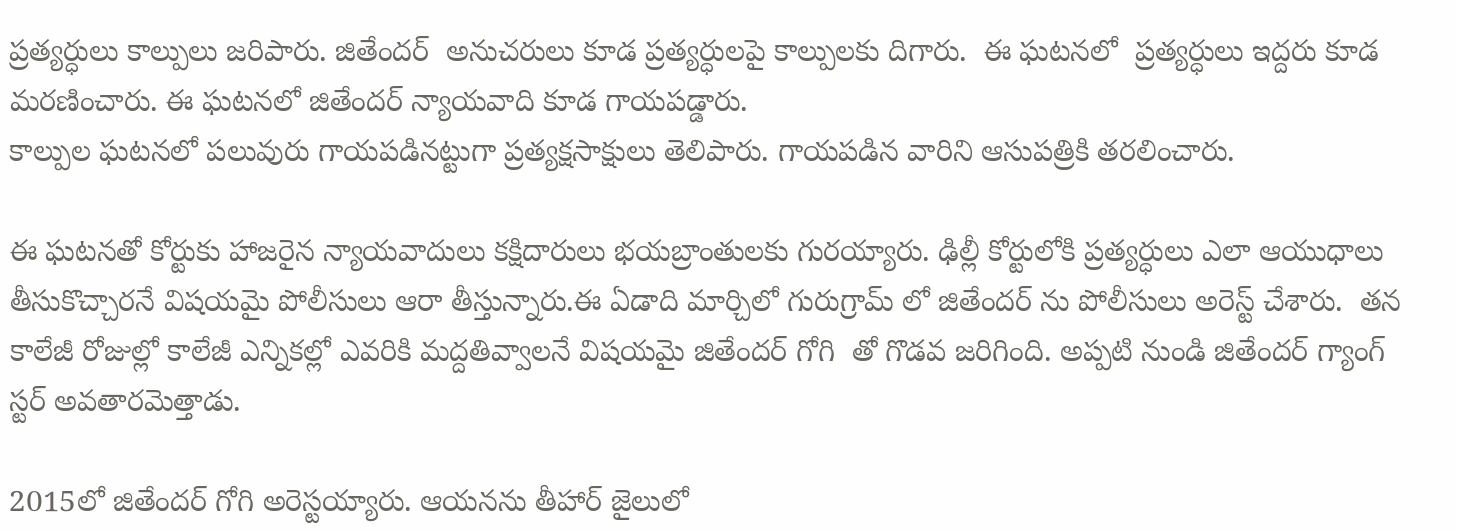ప్రత్యర్ధులు కాల్పులు జరిపారు. జితేందర్  అనుచరులు కూడ ప్రత్యర్ధులపై కాల్పులకు దిగారు.  ఈ ఘటనలో  ప్రత్యర్ధులు ఇద్దరు కూడ మరణించారు. ఈ ఘటనలో జితేందర్ న్యాయవాది కూడ గాయపడ్డారు.
కాల్పుల ఘటనలో పలువురు గాయపడినట్టుగా ప్రత్యక్షసాక్షులు తెలిపారు. గాయపడిన వారిని ఆసుపత్రికి తరలించారు.

ఈ ఘటనతో కోర్టుకు హాజరైన న్యాయవాదులు కక్షిదారులు భయబ్రాంతులకు గురయ్యారు. ఢిల్లీ కోర్టులోకి ప్రత్యర్ధులు ఎలా ఆయుధాలు తీసుకొచ్చారనే విషయమై పోలీసులు ఆరా తీస్తున్నారు.ఈ ఏడాది మార్చిలో గురుగ్రామ్ లో జితేందర్ ను పోలీసులు అరెస్ట్ చేశారు.  తన కాలేజీ రోజుల్లో కాలేజీ ఎన్నికల్లో ఎవరికి మద్దతివ్వాలనే విషయమై జితేందర్ గోగి  తో గొడవ జరిగింది. అప్పటి నుండి జితేందర్ గ్యాంగ్ స్టర్ అవతారమెత్తాడు.

2015లో జితేందర్ గోగి అరెస్టయ్యారు. ఆయనను తీహార్ జైలులో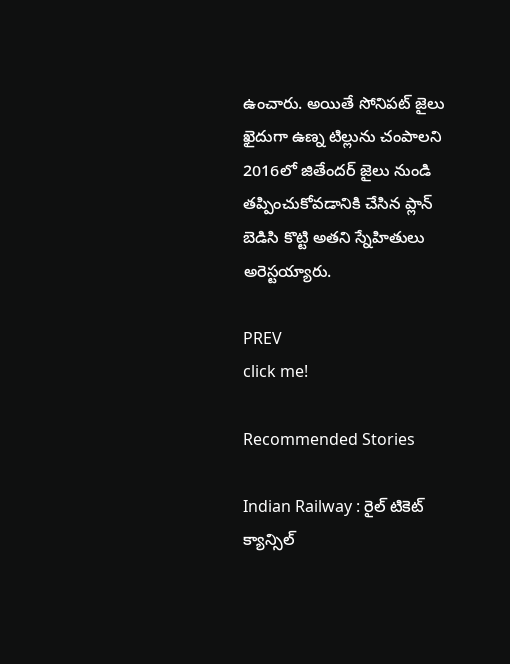ఉంచారు. అయితే సోనిపట్ జైలు ఖైదుగా ఉణ్న టిల్లును చంపాలని 2016లో జితేందర్ జైలు నుండి తప్పించుకోవడానికి చేసిన ప్లాన్ బెడిసి కొట్టి అతని స్నేహితులు అరెస్టయ్యారు.

PREV
click me!

Recommended Stories

Indian Railway : రైల్ టికెట్ క్యాన్సిల్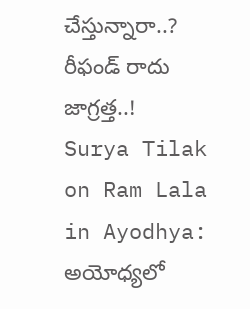చేస్తున్నారా..? రీఫండ్ రాదు జాగ్రత్త..!
Surya Tilak on Ram Lala in Ayodhya: అయోధ్యలో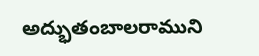అద్భుతంబాలరాముని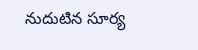నుదుటిన సూర్య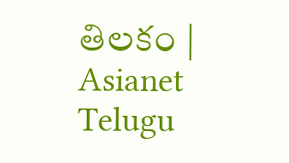తిలకం | Asianet Telugu